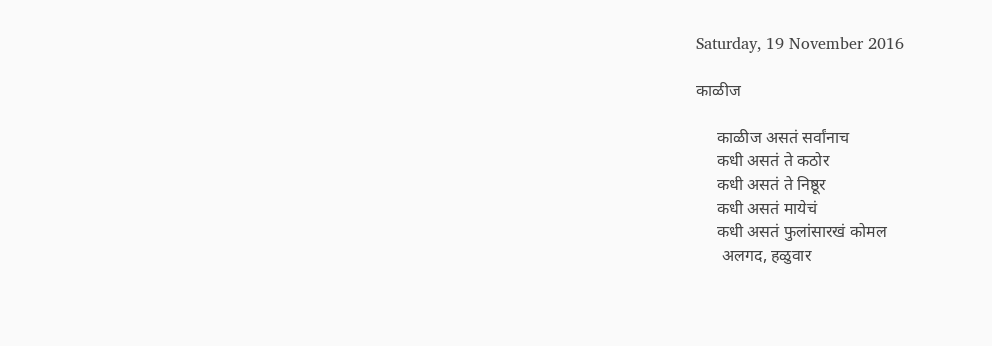Saturday, 19 November 2016

काळीज

     काळीज असतं सर्वांनाच
     कधी असतं ते कठोर
     कधी असतं ते निष्ठूर
     कधी असतं मायेचं
     कधी असतं फुलांसारखं कोमल
      अलगद, हळुवार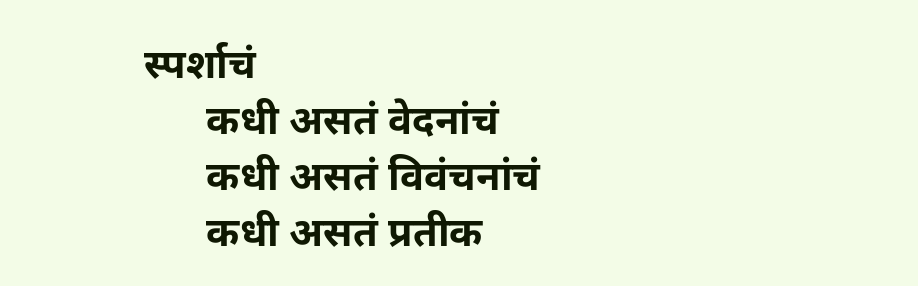स्पर्शाचं
      कधी असतं वेदनांचं
      कधी असतं विवंचनांचं
      कधी असतं प्रतीक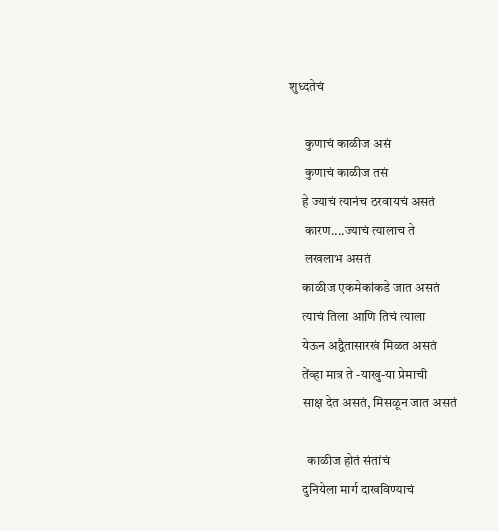शुध्दतेचं

      कुणाचं काळीज असं
      कुणाचं काळीज तसं
     हे ज्याचं त्यानंच ठरवायचं असतं
      कारण....ज्याचं त्यालाच ते
      लखलाभ असतं
     काळीज एकमेकांकडे जात असतं
     त्याचं तिला आणि तिचं त्याला
     येऊन अद्वैतासारखं मिळत असतं
     तेंव्हा मात्र ते -याखु-या प्रेमाची
     साक्ष देत असतं, मिसळून जात असतं

       काळीज होतं संतांचं
     दुनियेला मार्ग दाखविण्याचं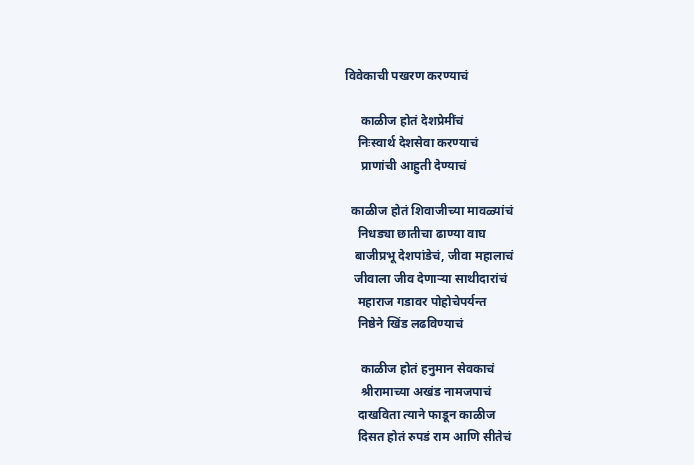विवेकाची पखरण करण्याचं

     काळीज होतं देशप्रेमींचं
    निःस्वार्थ देशसेवा करण्याचं
     प्राणांची आहुती देण्याचं

  काळीज होतं शिवाजीच्या मावळ्यांचं
    निधड्या छातीचा ढाण्या वाघ
   बाजीप्रभू देशपांडेचं, जीवा महालाचं
   जीवाला जीव देणाऱ्या साथीदारांचं
    महाराज गडावर पोहोचेपर्यन्त
    निष्ठेने खिंड लढविण्याचं

     काळीज होतं हनुमान सेवकाचं
     श्रीरामाच्या अखंड नामजपाचं
    दाखविता त्याने फाडून काळीज
    दिसत होतं रुपडं राम आणि सीतेचं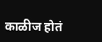काळीज होतं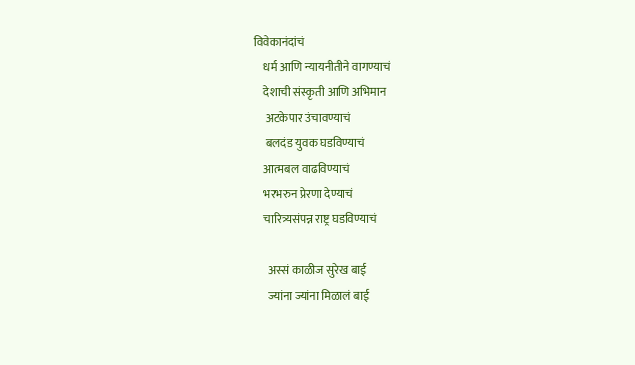विवेकानंदांचं
    धर्म आणि न्यायनीतीने वागण्याचं
    देशाची संस्कृती आणि अभिमान
     अटकेपार उंचावण्याचं
     बलदंड युवक घडविण्याचं
    आत्मबल वाढविण्याचं
    भरभरुन प्रेरणा देण्याचं
    चारित्र्यसंपन्न राष्ट्र घडविण्याचं

      अस्सं काळीज सुरेख बाई
      ज्यांना ज्यांना मिळालं बाई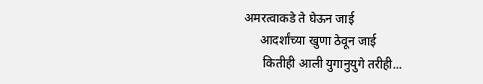अमरत्वाकडे ते घेऊन जाई
     आदर्शांच्या खुणा ठेवून जाई
      कितीही आली युगानुयुगे तरीही...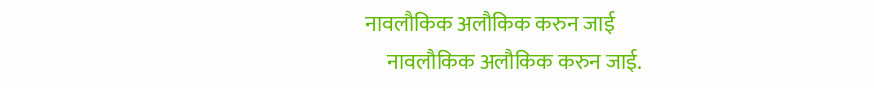नावलौकिक अलौकिक करुन जाई
     नावलौकिक अलौकिक करुन जाई.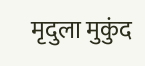मृदुला मुकुंद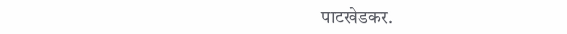पाटखेडकर.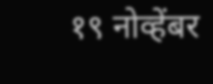१९ नोव्हेंबर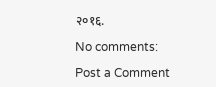२०१६.

No comments:

Post a Comment